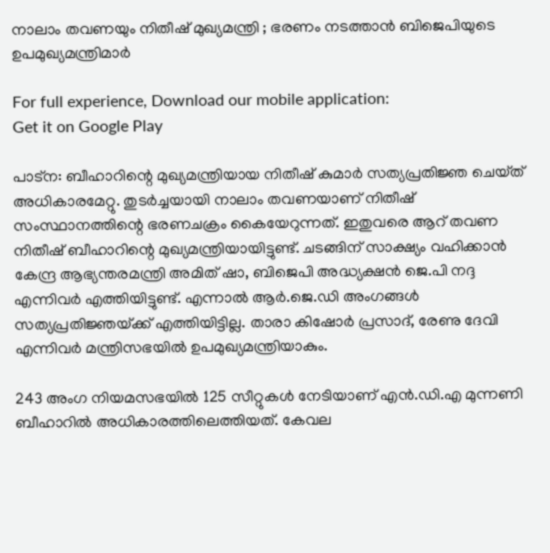നാലാം തവണയും നിതീഷ് മുഖ്യമന്ത്രി ; ഭരണം നടത്താന്‍ ബിജെപിയുടെ ഉപമുഖ്യമന്ത്രിമാര്‍

For full experience, Download our mobile application:
Get it on Google Play

പാട്ന: ബീഹാറിന്റെ മുഖ്യമന്ത്രിയായ നിതീഷ് കുമാര്‍ സത്യപ്രതിജ്ഞ ചെയ്‌ത് അധികാരമേ‌റ്റു. തുടര്‍ച്ചയായി നാലാം തവണയാണ് നിതീഷ് സംസ്ഥാനത്തിന്റെ ഭരണചക്രം കൈയേറുന്നത്. ഇതുവരെ ആറ് തവണ നിതീഷ് ബീഹാറിന്റെ മുഖ്യമന്ത്രിയായിട്ടുണ്ട്. ചടങ്ങിന് സാക്ഷ്യം വഹിക്കാന്‍ കേന്ദ്ര ആഭ്യന്തരമന്ത്രി അമിത് ഷാ, ബിജെപി അദ്ധ്യക്ഷന്‍ ജെ.പി നദ്ദ എന്നിവര്‍ എത്തിയിട്ടുണ്ട്. എന്നാല്‍ ആര്‍.ജെ.ഡി അംഗങ്ങള്‍ സത്യപ്രതിജ്ഞയ്‌ക്ക് എത്തിയിട്ടില്ല. താരാ കിഷോര്‍ പ്രസാദ്, രേണു ദേവി എന്നിവര്‍ മന്ത്രിസഭയില്‍ ഉപമുഖ്യമന്ത്രിയാകും.

243 അംഗ നിയമസഭയില്‍ 125 സീ‌റ്റുകള്‍ നേടിയാണ് എന്‍.ഡി.എ മുന്നണി ബീഹാറില്‍ അധികാരത്തിലെത്തിയത്. കേവല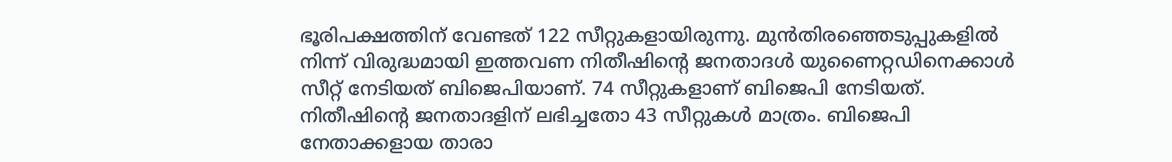ഭൂരിപക്ഷത്തിന് വേണ്ടത് 122 സീ‌റ്റുകളായിരുന്നു. മുന്‍തിരഞ്ഞെടുപ്പുകളില്‍ നിന്ന് വിരുദ്ധമായി ഇത്തവണ നിതീഷിന്റെ ജനതാദള്‍ യുണൈ‌റ്റഡിനെക്കാള്‍ സീ‌റ്റ് നേടിയത് ബിജെപിയാണ്. 74 സീ‌റ്റുകളാണ് ബിജെപി നേടിയത്. നിതീഷിന്റെ ജനതാദളിന് ലഭിച്ചതോ 43 സീ‌റ്റുകള്‍ മാത്രം. ബിജെപി നേതാക്കളായ താരാ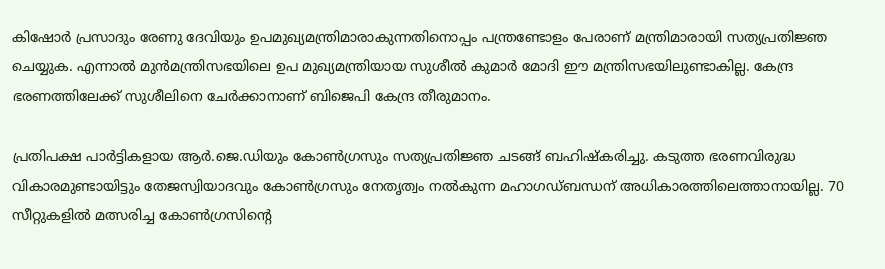കിഷോര്‍ പ്രസാദും രേണു ദേവിയും ഉപമുഖ്യമന്ത്രിമാരാകുന്നതിനൊപ്പം പന്ത്രണ്ടോളം പേരാണ് മന്ത്രിമാരായി സത്യപ്രതിജ്ഞ ചെയ്യുക. എന്നാല്‍ മുന്‍മന്ത്രിസഭയിലെ ഉപ മുഖ്യമന്ത്രിയായ സുശീല്‍ കുമാര്‍ മോദി ഈ മന്ത്രിസഭയിലുണ്ടാകില്ല. കേന്ദ്ര ഭരണത്തിലേക്ക് സുശീലിനെ ചേര്‍ക്കാനാണ് ബിജെപി കേന്ദ്ര തീരുമാനം.

പ്രതിപക്ഷ പാര്‍ട്ടികളായ ആര്‍.ജെ.ഡിയും കോണ്‍ഗ്രസും സത്യപ്രതിജ്ഞ ചടങ്ങ് ബഹിഷ്‌കരിച്ചു. കടുത്ത ഭരണവിരുദ്ധ വികാരമുണ്ടായിട്ടും തേജസ്വിയാദവും കോണ്‍ഗ്രസും നേതൃത്വം നല്‍കുന്ന മഹാഗഡ്ബന്ധന് അധികാരത്തിലെത്താനായില്ല. 70 സീ‌റ്റുകളില്‍ മത്സരിച്ച കോണ്‍ഗ്രസിന്റെ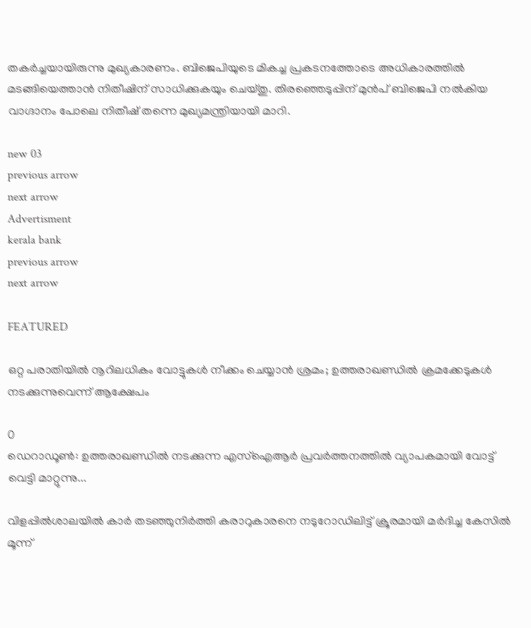തകര്‍ച്ചയായിരുന്നു മുഖ്യകാരണം. ബിജെപിയുടെ മികച്ച പ്രകടനത്തോടെ അധികാരത്തില്‍ മടങ്ങിയെത്താന്‍ നിതീഷിന് സാധിക്കുകയും ചെയ്‌തു. തിരഞ്ഞെടുപ്പിന് മുന്‍പ് ബിജെപി നല്‍കിയ വാഗ്ദാനം പോലെ നിതീഷ് തന്നെ മുഖ്യമന്ത്രിയായി മാറി.

new 03
previous arrow
next arrow
Advertisment
kerala bank
previous arrow
next arrow

FEATURED

ഒറ്റ പരാതിയിൽ നൂറിലധികം വോട്ടുകൾ നീക്കം ചെയ്യാൻ ശ്രമം; ഉത്തരാഖണ്ഡിൽ ക്രമക്കേടുകൾ നടക്കുന്നുവെന്ന് ആക്ഷേപം

0
ഡെറാഡൂണ്‍: ഉത്തരാഖണ്ഡില്‍ നടക്കുന്ന എസ്‌ഐആര്‍ പ്രവര്‍ത്തനത്തില്‍ വ്യാപകമായി വോട്ട് വെട്ടി മാറ്റുന്നു...

വിളപ്പിൽശാലയിൽ കാർ തടഞ്ഞുനിർത്തി കരാറുകാരനെ നടുറോഡിലിട്ട് ക്രൂരമായി മർദിച്ച കേസിൽ മൂന്ന്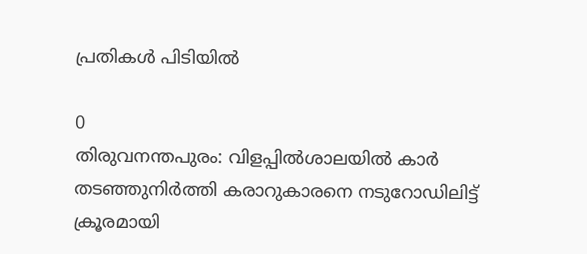പ്രതികൾ‌ പിടിയിൽ

0
തിരുവനന്തപുരം: വിളപ്പിൽശാലയിൽ കാർ തടഞ്ഞുനിർത്തി കരാറുകാരനെ നടുറോഡിലിട്ട് ക്രൂരമായി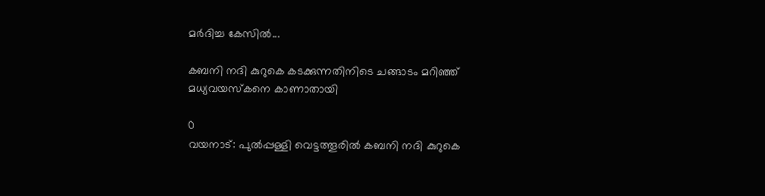മർദിച്ച കേസിൽ...

കബനി നദി കുറുകെ കടക്കുന്നതിനിടെ ചങ്ങാടം മറിഞ്ഞ് മധ്യവയസ്‌കനെ കാണാതായി

0
വയനാട്: പുല്‍പ്പള്ളി വെട്ടത്തൂരില്‍ കബനി നദി കുറുകെ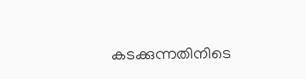കടക്കുന്നതിനിടെ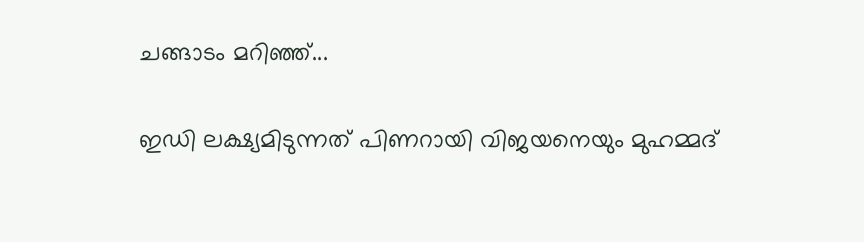ചങ്ങാടം മറിഞ്ഞ്...

ഇഡി ലക്ഷ്യമിടുന്നത് പിണറായി വിജയനെയും മുഹമ്മദ്‌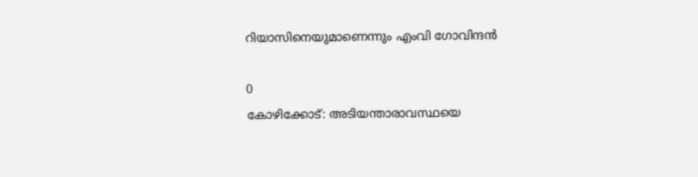റിയാസിനെയുമാണെന്നും എംവി ഗോവിന്ദൻ

0
കോഴിക്കോട്: അടിയന്താരാവസ്ഥയെ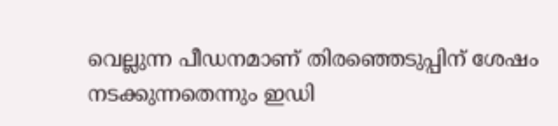വെല്ലുന്ന പീഡനമാണ് തിരഞ്ഞെടുപ്പിന് ശേഷം നടക്കുന്നതെന്നും ഇഡി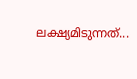ലക്ഷ്യമിടുന്നത്...